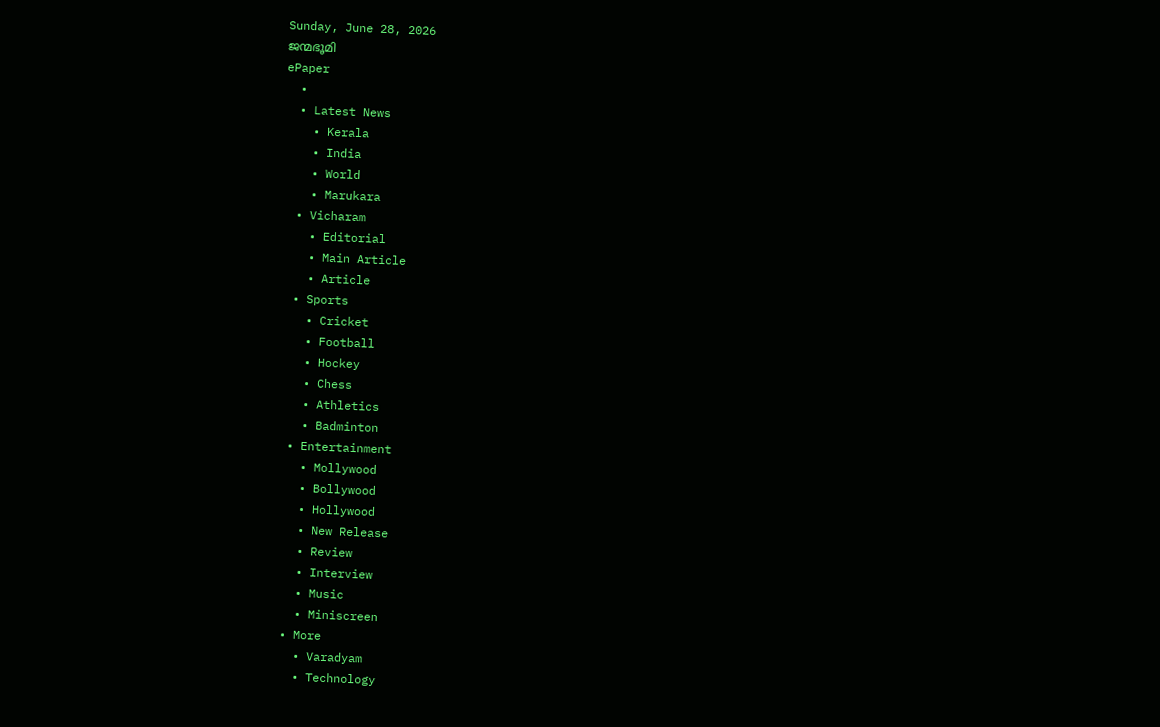Sunday, June 28, 2026
ജന്മഭൂമി
ePaper
  •
  • Latest News
    • Kerala
    • India
    • World
    • Marukara
  • Vicharam
    • Editorial
    • Main Article
    • Article
  • Sports
    • Cricket
    • Football
    • Hockey
    • Chess
    • Athletics
    • Badminton
  • Entertainment
    • Mollywood
    • Bollywood
    • Hollywood
    • New Release
    • Review
    • Interview
    • Music
    • Miniscreen
  • More
    • Varadyam
    • Technology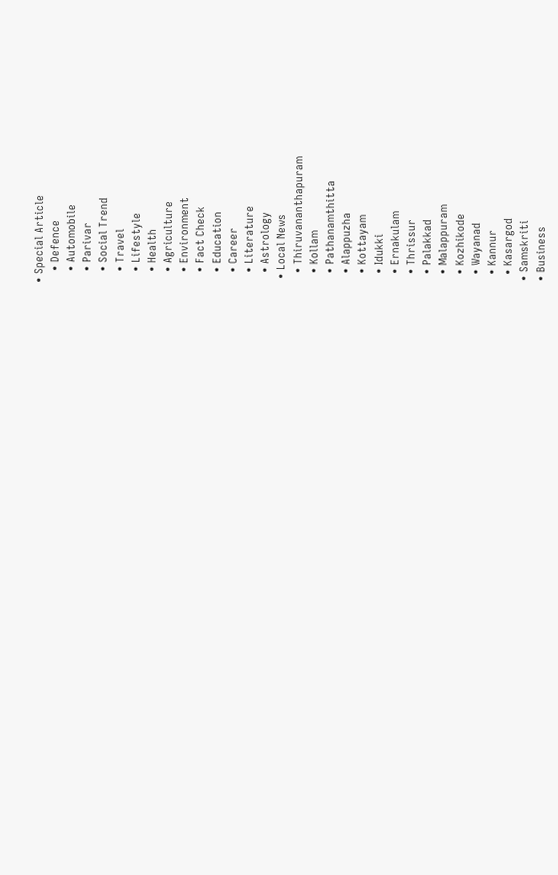• Special Article
    • Defence
    • Automobile
    • Parivar
    • Social Trend
    • Travel
    • Lifestyle
    • Health
    • Agriculture
    • Environment
    • Fact Check
    • Education
    • Career
    • Literature
    • Astrology
  • Local News
    • Thiruvananthapuram
    • Kollam
    • Pathanamthitta
    • Alappuzha
    • Kottayam
    • Idukki
    • Ernakulam
    • Thrissur
    • Palakkad
    • Malappuram
    • Kozhikode
    • Wayanad
    • Kannur
    • Kasargod
  • Samskriti
  • Business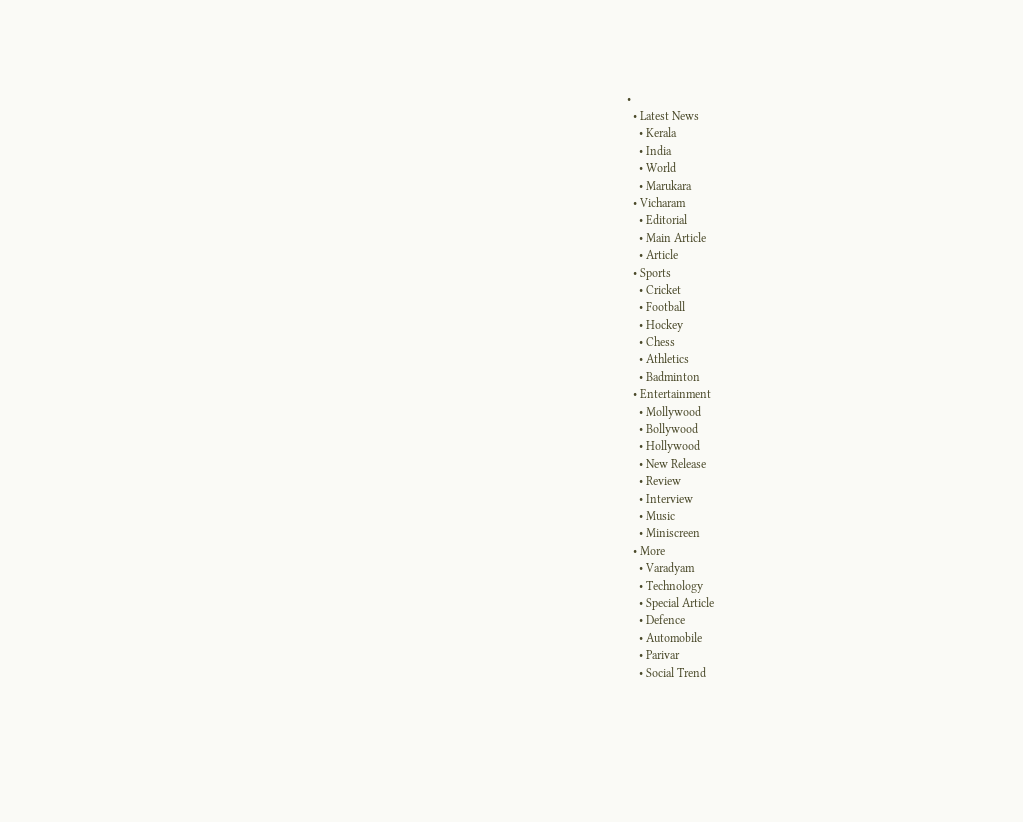•
  • Latest News
    • Kerala
    • India
    • World
    • Marukara
  • Vicharam
    • Editorial
    • Main Article
    • Article
  • Sports
    • Cricket
    • Football
    • Hockey
    • Chess
    • Athletics
    • Badminton
  • Entertainment
    • Mollywood
    • Bollywood
    • Hollywood
    • New Release
    • Review
    • Interview
    • Music
    • Miniscreen
  • More
    • Varadyam
    • Technology
    • Special Article
    • Defence
    • Automobile
    • Parivar
    • Social Trend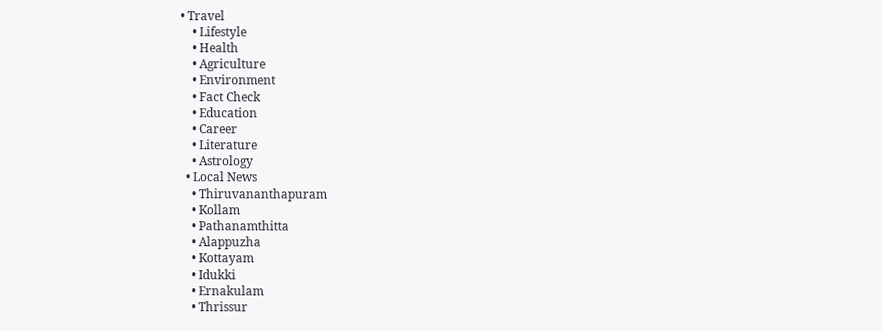• Travel
    • Lifestyle
    • Health
    • Agriculture
    • Environment
    • Fact Check
    • Education
    • Career
    • Literature
    • Astrology
  • Local News
    • Thiruvananthapuram
    • Kollam
    • Pathanamthitta
    • Alappuzha
    • Kottayam
    • Idukki
    • Ernakulam
    • Thrissur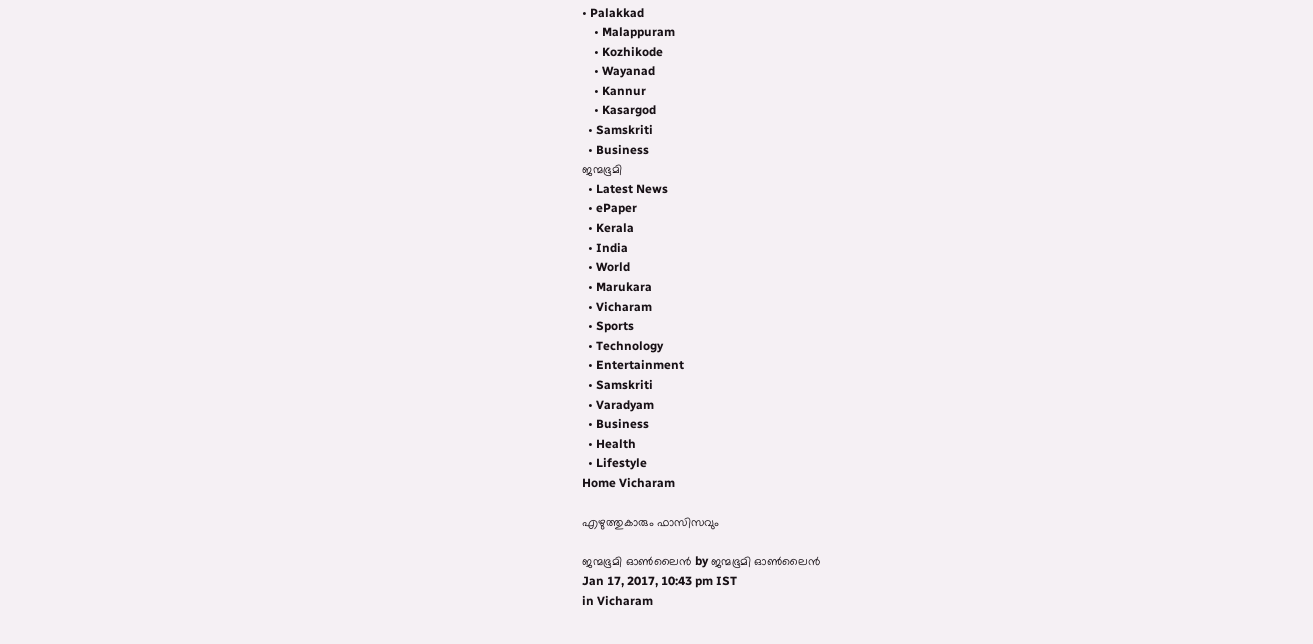• Palakkad
    • Malappuram
    • Kozhikode
    • Wayanad
    • Kannur
    • Kasargod
  • Samskriti
  • Business
ജന്മഭൂമി
  • Latest News
  • ePaper
  • Kerala
  • India
  • World
  • Marukara
  • Vicharam
  • Sports
  • Technology
  • Entertainment
  • Samskriti
  • Varadyam
  • Business
  • Health
  • Lifestyle
Home Vicharam

എഴുത്തുകാരും ഫാസിസവും

ജന്മഭൂമി ഓണ്‍ലൈന്‍ by ജന്മഭൂമി ഓണ്‍ലൈന്‍
Jan 17, 2017, 10:43 pm IST
in Vicharam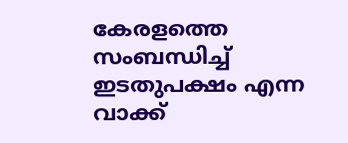കേരളത്തെ സംബന്ധിച്ച് ഇടതുപക്ഷം എന്ന വാക്ക്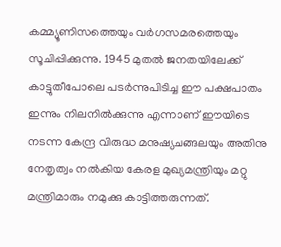കമ്മ്യൂണിസത്തെയും വര്‍ഗസമരത്തെയും സൂചിപ്പിക്കുന്നു. 1945 മുതല്‍ ജനതയിലേക്ക് കാട്ടുതീപോലെ പടര്‍ന്നുപിടിച്ച ഈ പക്ഷപാതം ഇന്നും നിലനില്‍ക്കുന്നു എന്നാണ് ഈയിടെ നടന്ന കേന്ദ്ര വിരുദ്ധ മനുഷ്യചങ്ങലയും അതിനു നേതൃത്വം നല്‍കിയ കേരള മുഖ്യമന്ത്രിയും മറ്റു മന്ത്രിമാരും നമുക്കു കാട്ടിത്തരുന്നത്.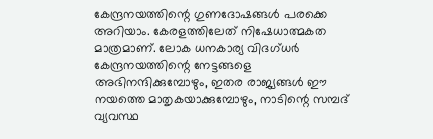കേന്ദ്രനയത്തിന്റെ ഗുണദോഷങ്ങള്‍ പരക്കെ അറിയാം. കേരളത്തിലേത് നിഷേധാത്മകത മാത്രമാണ്. ലോക ധനകാര്യ വിദഗ്ധര്‍ കേന്ദ്രനയത്തിന്റെ നേട്ടങ്ങളെ അഭിനന്ദിക്കുമ്പോഴും, ഇതര രാജ്യങ്ങള്‍ ഈ നയത്തെ മാതൃകയാക്കുമ്പോഴും, നാടിന്റെ സമ്പദ് വ്യവസ്ഥ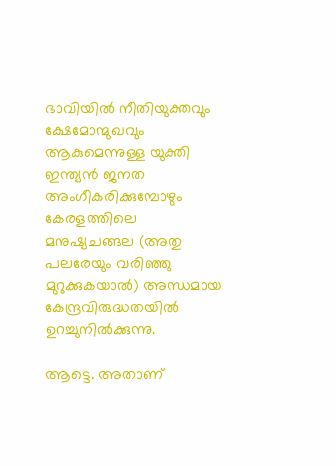ഭാവിയില്‍ നീതിയുക്തവും ക്ഷേമോന്മുഖവും ആകുമെന്നുള്ള യുക്തി ഇന്ത്യന്‍ ജനത അംഗീകരിക്കുമ്പോഴും കേരളത്തിലെ മനുഷ്യചങ്ങല (അതു പലരേയും വരിഞ്ഞു മുറുക്കുകയാല്‍) അന്ധമായ കേന്ദ്രവിരുദ്ധതയില്‍ ഉറച്ചുനില്‍ക്കുന്നു.

ആട്ടെ. അതാണ്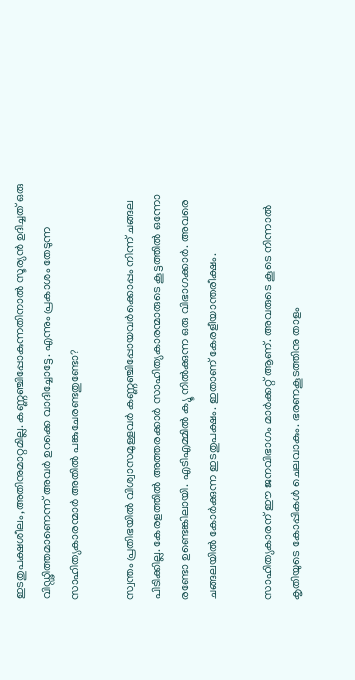ഇടതുപക്ഷശീലം,അതിനുമാറ്റമില്ല. കണ്ണഞ്ചിപ്പോകുന്നതിനാല്‍ സൂര്യന്‍ ഉദിച്ചത് ഒരു വിഡ്ഢിത്തമാണെന്ന് അവര്‍ ഉറക്കെ വാദിച്ചോട്ടേ. എന്നും പ്രകാശം തേടുന്ന സാഹിത്യകാരന്മാര്‍ അതില്‍ പങ്കുചേരണ്ടതുണ്ടോ?

സ്വന്തം പ്രതിഭയില്‍ വിശ്വാസമുള്ളവര്‍ കണ്ണഞ്ചിപ്പോയവര്‍ക്കൊപ്പം നിന്ന് ചങ്ങല പിടിക്കില്ല. കേരളത്തില്‍ അത്തരക്കാര്‍ സാഹിത്യകാരന്മാരുടെ കൂട്ടത്തില്‍ ഒന്നോ രണ്ടോ ഉണ്ടെങ്കിലായി. എടിഎമ്മില്‍ ക്യൂ നില്‍ക്കുന്ന ഒരു വിഭാഗക്കാര്‍. അവരെ ചങ്ങലയില്‍ കോര്‍ക്കുന്ന ഇടതുപക്ഷം. ഇതാണ് കേരളീയാന്തരീക്ഷം.

സാഹിത്യകാരന് ഈ ജനവിഭാഗം മാര്‍ക്കറ്റ് ആണ്. അവരുടെ കൂടെ നിന്നാല്‍ കൃതിയുടെ കോപ്പികള്‍ ചെലവാകും. ഭരണകൂടത്തിനു താളം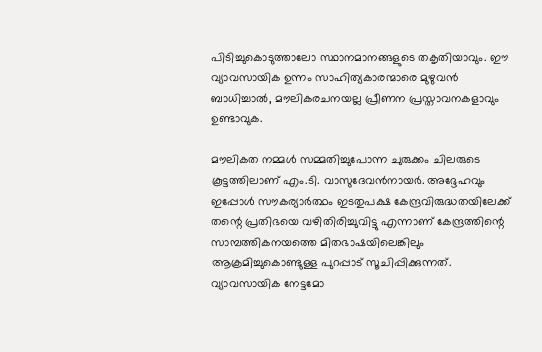പിടിച്ചുകൊടുത്താലോ സ്ഥാനമാനങ്ങളുടെ തകൃതിയാവും. ഈ വ്യാവസായിക ഉന്നം സാഹിത്യകാരന്മാരെ മുഴുവന്‍ ബാധിച്ചാല്‍, മൗലികരചനയല്ല പ്രീണന പ്രസ്താവനകളാവും ഉണ്ടാവുക.

മൗലികത നമ്മള്‍ സമ്മതിച്ചുപോന്ന ചുരുക്കം ചിലരുടെ കൂട്ടത്തിലാണ് എം.ടി. വാസുദേവന്‍നായര്‍. അദ്ദേഹവും ഇപ്പോള്‍ സൗകര്യാര്‍ത്ഥം ഇടതുപക്ഷ കേന്ദ്രവിരുദ്ധതയിലേക്ക് തന്റെ പ്രതിഭയെ വഴിതിരിച്ചുവിട്ടു എന്നാണ് കേന്ദ്രത്തിന്റെ സാമ്പത്തികനയത്തെ മിതഭാഷയിലെങ്കിലും ആക്രമിച്ചുകൊണ്ടുള്ള പുറപ്പാട് സൂചിപ്പിക്കുന്നത്. വ്യാവസായിക നേട്ടമോ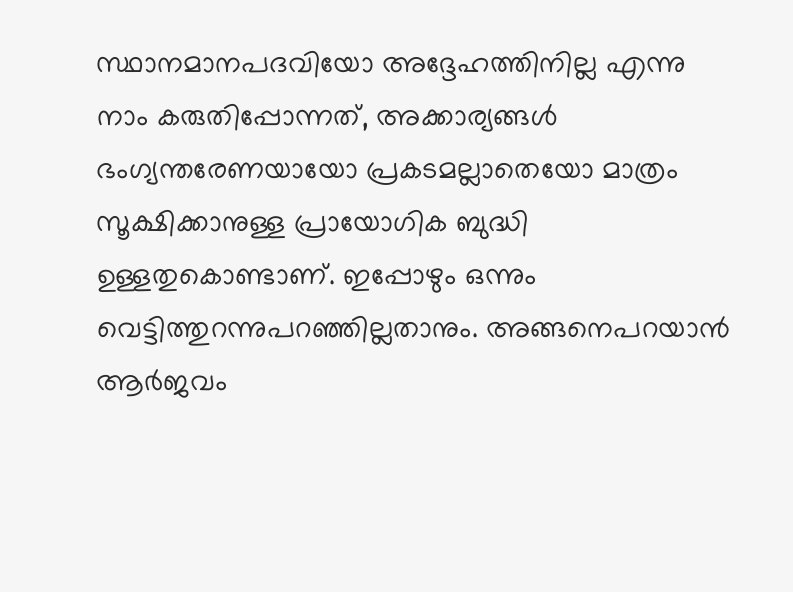സ്ഥാനമാനപദവിയോ അദ്ദേഹത്തിനില്ല എന്നു നാം കരുതിപ്പോന്നത്, അക്കാര്യങ്ങള്‍ ഭംഗ്യന്തരേണയായോ പ്രകടമല്ലാതെയോ മാത്രം സൂക്ഷിക്കാനുള്ള പ്രായോഗിക ബുദ്ധി ഉള്ളതുകൊണ്ടാണ്. ഇപ്പോഴും ഒന്നും വെട്ടിത്തുറന്നുപറഞ്ഞില്ലതാനും. അങ്ങനെപറയാന്‍ ആര്‍ജവം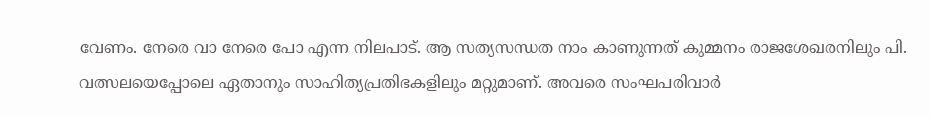വേണം. നേരെ വാ നേരെ പോ എന്ന നിലപാട്. ആ സത്യസന്ധത നാം കാണുന്നത് കുമ്മനം രാജശേഖരനിലും പി. വത്സലയെപ്പോലെ ഏതാനും സാഹിത്യപ്രതിഭകളിലും മറ്റുമാണ്. അവരെ സംഘപരിവാര്‍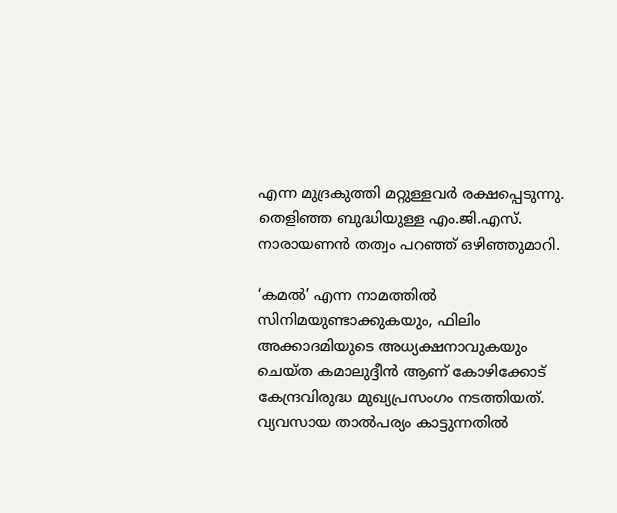എന്ന മുദ്രകുത്തി മറ്റുള്ളവര്‍ രക്ഷപ്പെടുന്നു. തെളിഞ്ഞ ബുദ്ധിയുള്ള എം.ജി.എസ്. നാരായണന്‍ തത്വം പറഞ്ഞ് ഒഴിഞ്ഞുമാറി.

‘കമല്‍’ എന്ന നാമത്തില്‍ സിനിമയുണ്ടാക്കുകയും, ഫിലിം അക്കാദമിയുടെ അധ്യക്ഷനാവുകയും ചെയ്ത കമാലുദ്ദീന്‍ ആണ് കോഴിക്കോട് കേന്ദ്രവിരുദ്ധ മുഖ്യപ്രസംഗം നടത്തിയത്. വ്യവസായ താല്‍പര്യം കാട്ടുന്നതില്‍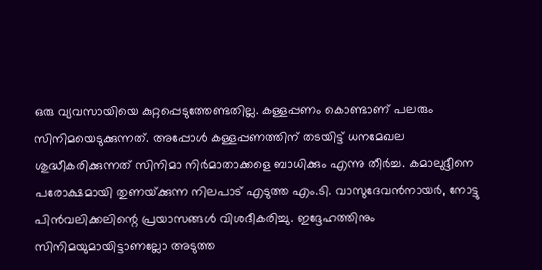ഒരു വ്യവസായിയെ കുറ്റപ്പെടുത്തേണ്ടതില്ല. കള്ളപ്പണം കൊണ്ടാണ് പലരും സിനിമയെടുക്കുന്നത്. അപ്പോള്‍ കള്ളപ്പണത്തിന് തടയിട്ട് ധനമേഖല ശുദ്ധീകരിക്കുന്നത് സിനിമാ നിര്‍മാതാക്കളെ ബാധിക്കും എന്നു തീര്‍ച്ച. കമാലുദ്ദീനെ പരോക്ഷമായി തുണയ്‌ക്കുന്ന നിലപാട് എടുത്ത എം.ടി. വാസുദേവന്‍നായര്‍, നോട്ടു പിന്‍വലിക്കലിന്റെ പ്രയാസങ്ങള്‍ വിശദീകരിച്ചു. ഇദ്ദേഹത്തിനും സിനിമയുമായിട്ടാണല്ലോ അടുത്ത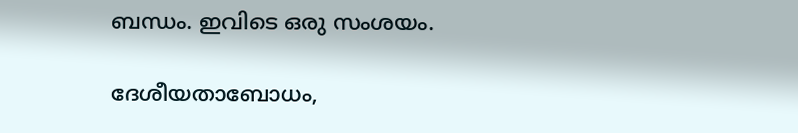ബന്ധം. ഇവിടെ ഒരു സംശയം.

ദേശീയതാബോധം,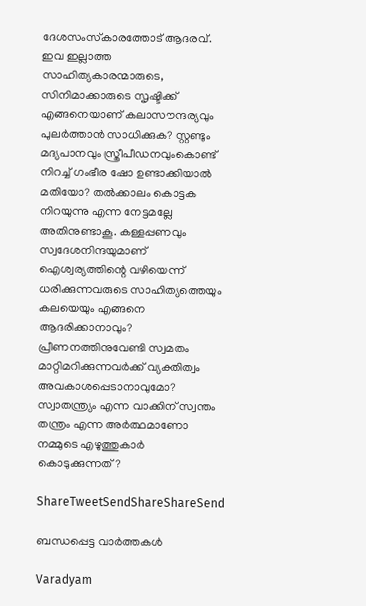ദേശസംസ്‌കാരത്തോട് ആദരവ്. ഇവ ഇല്ലാത്ത സാഹിത്യകാരന്മാരുടെ, സിനിമാക്കാരുടെ സൃഷ്ടിക്ക് എങ്ങനെയാണ് കലാസൗന്ദര്യവും പുലര്‍ത്താന്‍ സാധിക്കുക? സ്റ്റണ്ടും മദ്യപാനവും സ്ത്രീപീഡനവുംകൊണ്ട് നിറച്ച് ഗംഭീര ഷോ ഉണ്ടാക്കിയാല്‍ മതിയോ? തല്‍ക്കാലം കൊട്ടക നിറയുന്നു എന്ന നേട്ടമല്ലേ അതിനുണ്ടാകൂ. കള്ളപ്പണവും സ്വദേശനിന്ദയുമാണ് ഐശ്വര്യത്തിന്റെ വഴിയെന്ന് ധരിക്കുന്നവരുടെ സാഹിത്യത്തെയും കലയെയും എങ്ങനെ ആദരിക്കാനാവും? പ്രീണനത്തിനുവേണ്ടി സ്വമതം മാറ്റിമറിക്കുന്നവര്‍ക്ക് വ്യക്തിത്വം അവകാശപ്പെടാനാവുമോ? സ്വാതന്ത്ര്യം എന്ന വാക്കിന് സ്വന്തം തന്ത്രം എന്ന അര്‍ത്ഥമാണോ നമ്മുടെ എഴുത്തുകാര്‍ കൊടുക്കുന്നത്?

ShareTweetSendShareShareSend

ബന്ധപ്പെട്ട വാര്‍ത്തകള്‍

Varadyam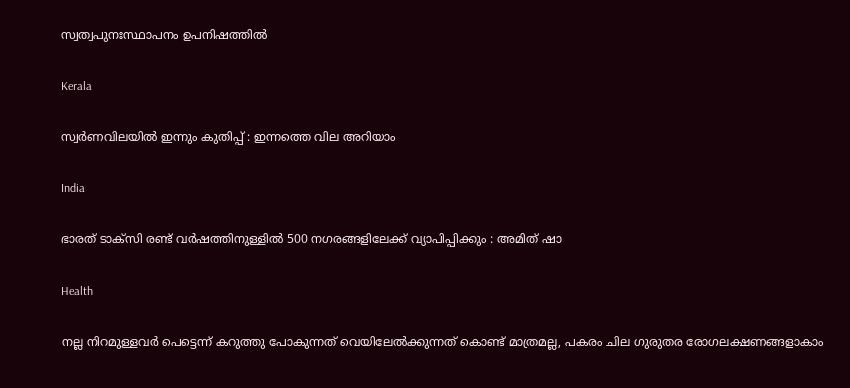സ്വത്വപുനഃസ്ഥാപനം ഉപനിഷത്തില്‍

Kerala

സ്വർണവിലയിൽ ഇന്നും കുതിപ്പ് : ഇന്നത്തെ വില അറിയാം

India

ഭാരത് ടാക്സി രണ്ട് വർഷത്തിനുള്ളിൽ 500 നഗരങ്ങളിലേക്ക് വ്യാപിപ്പിക്കും : അമിത് ഷാ

Health

നല്ല നിറമുള്ളവർ പെട്ടെന്ന് കറുത്തു പോകുന്നത് വെയിലേൽക്കുന്നത് കൊണ്ട് മാത്രമല്ല, പകരം ചില ഗുരുതര രോഗലക്ഷണങ്ങളാകാം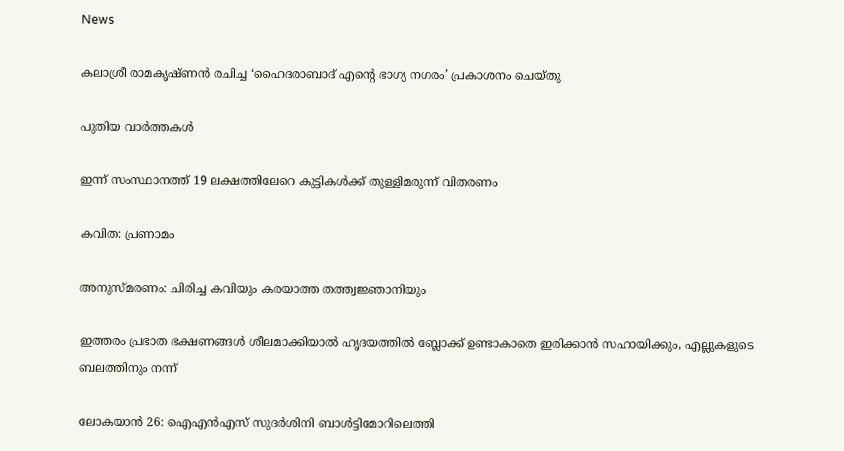News

കലാശ്രീ രാമകൃഷ്ണൻ രചിച്ച ‘ഹൈദരാബാദ് എന്റെ ഭാഗ്യ നഗരം’ പ്രകാശനം ചെയ്തു

പുതിയ വാര്‍ത്തകള്‍

ഇന്ന് സംസ്ഥാനത്ത് 19 ലക്ഷത്തിലേറെ കുട്ടികൾക്ക് തുള്ളിമരുന്ന് വിതരണം

കവിത: പ്രണാമം

അനുസ്മരണം: ചിരിച്ച കവിയും കരയാത്ത തത്ത്വജ്ഞാനിയും

ഇത്തരം പ്രഭാത ഭക്ഷണങ്ങൾ ശീലമാക്കിയാൽ ഹൃദയത്തിൽ ബ്ലോക്ക് ഉണ്ടാകാതെ ഇരിക്കാൻ സഹായിക്കും, എല്ലുകളുടെ ബലത്തിനും നന്ന്

ലോകയാന്‍ 26: ഐഎന്‍എസ് സുദര്‍ശിനി ബാള്‍ട്ടിമോറിലെത്തി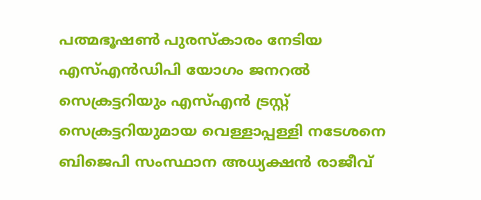പത്മഭൂഷണ്‍ പുരസ്‌കാരം നേടിയ എസ്എന്‍ഡിപി യോഗം ജനറല്‍ സെക്രട്ടറിയും എസ്എന്‍ ട്രസ്റ്റ് സെക്രട്ടറിയുമായ വെള്ളാപ്പള്ളി നടേശനെ ബിജെപി സംസ്ഥാന അധ്യക്ഷന്‍ രാജീവ്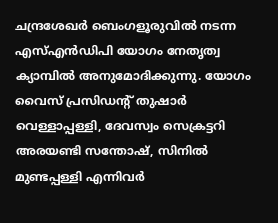ചന്ദ്രശേഖര്‍ ബെംഗളൂരുവില്‍ നടന്ന എസ്എന്‍ഡിപി യോഗം നേതൃത്വ ക്യാമ്പില്‍ അനുമോദിക്കുന്നു. യോഗം വൈസ് പ്രസിഡന്റ് തുഷാര്‍ വെള്ളാപ്പള്ളി, ദേവസ്വം സെക്രട്ടറി അരയണ്ടി സന്തോഷ്, സിനില്‍ മുണ്ടപ്പള്ളി എന്നിവര്‍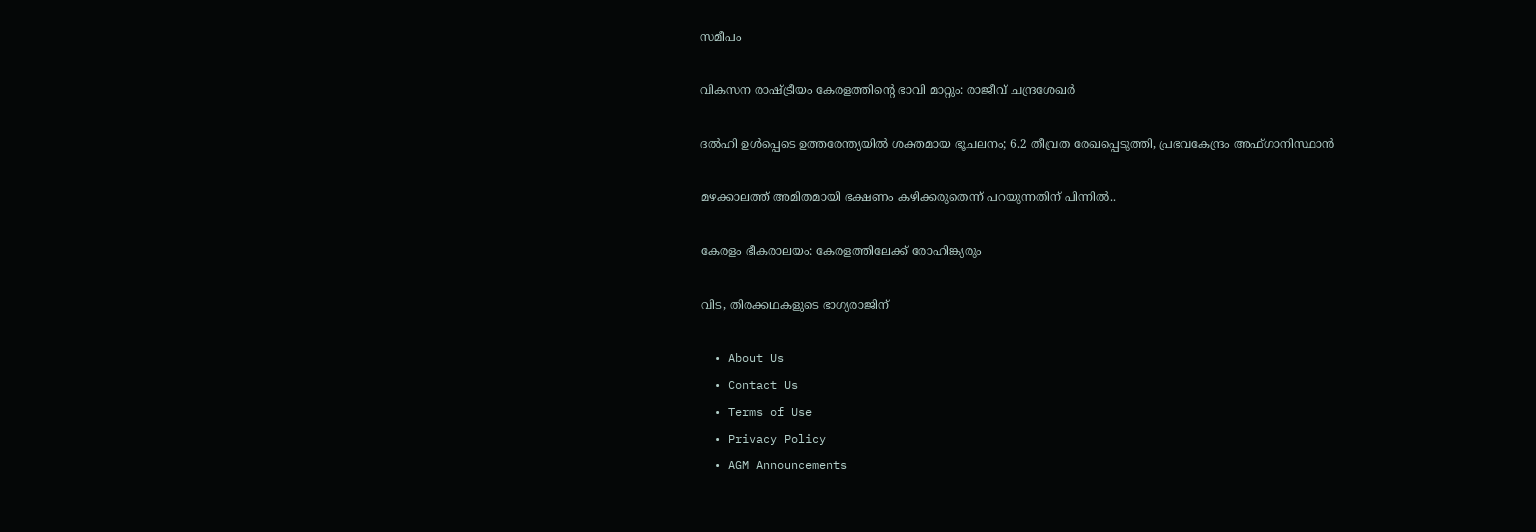സമീപം

വികസന രാഷ്‌ട്രീയം കേരളത്തിന്റെ ഭാവി മാറ്റും: രാജീവ് ചന്ദ്രശേഖര്‍

ദല്‍ഹി ഉള്‍പ്പെടെ ഉത്തരേന്ത്യയില്‍ ശക്തമായ ഭൂചലനം; 6.2 തീവ്രത രേഖപ്പെടുത്തി, പ്രഭവകേന്ദ്രം അഫ്ഗാനിസ്ഥാന്‍

മഴക്കാലത്ത് അമിതമായി ഭക്ഷണം കഴിക്കരുതെന്ന് പറയുന്നതിന് പിന്നിൽ..

കേരളം ഭീകരാലയം: കേരളത്തിലേക്ക് രോഹിങ്ക്യരും

വിട, തിരക്കഥകളുടെ ഭാഗ്യരാജിന്

  • About Us
  • Contact Us
  • Terms of Use
  • Privacy Policy
  • AGM Announcements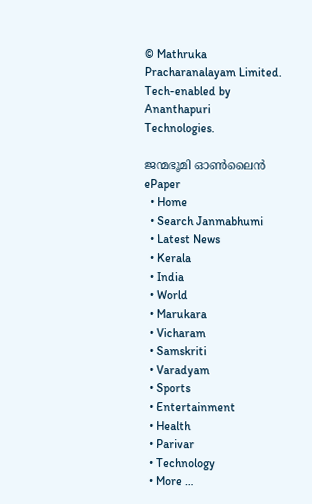© Mathruka Pracharanalayam Limited.
Tech-enabled by Ananthapuri Technologies.

ജന്മഭൂമി ഓണ്‍ലൈന്‍
ePaper
  • Home
  • Search Janmabhumi
  • Latest News
  • Kerala
  • India
  • World
  • Marukara
  • Vicharam
  • Samskriti
  • Varadyam
  • Sports
  • Entertainment
  • Health
  • Parivar
  • Technology
  • More …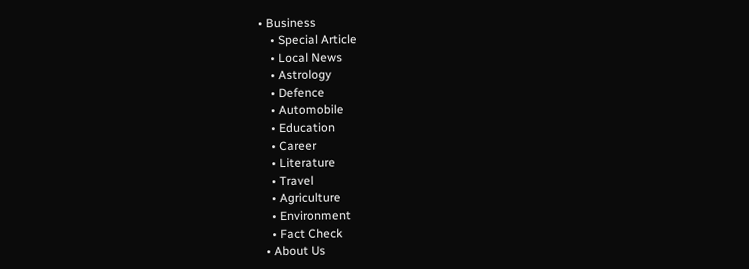• Business
    • Special Article
    • Local News
    • Astrology
    • Defence
    • Automobile
    • Education
    • Career
    • Literature
    • Travel
    • Agriculture
    • Environment
    • Fact Check
  • About Us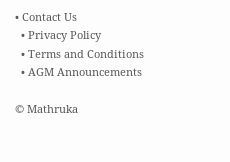• Contact Us
  • Privacy Policy
  • Terms and Conditions
  • AGM Announcements

© Mathruka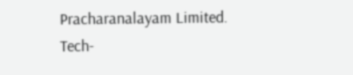Pracharanalayam Limited.
Tech-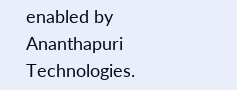enabled by Ananthapuri Technologies.